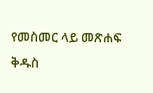የመስመር ላይ መጽሐፍ ቅዱስ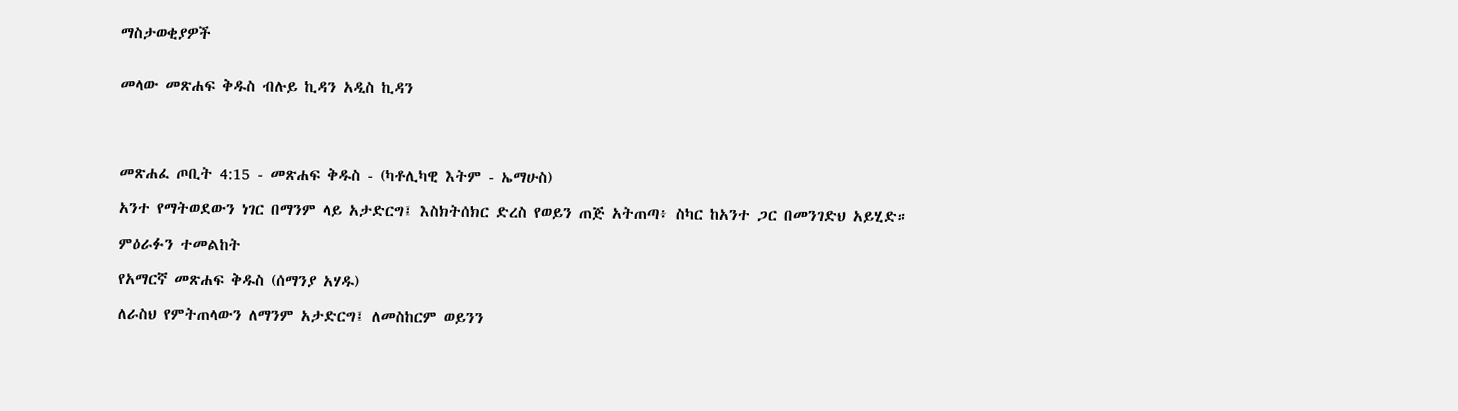ማስታወቂያዎች


መላው መጽሐፍ ቅዱስ ብሉይ ኪዳን አዲስ ኪዳን




መጽሐፈ ጦቢት 4:15 - መጽሐፍ ቅዱስ - (ካቶሊካዊ እትም - ኤማሁስ)

አንተ የማትወደውን ነገር በማንም ላይ አታድርግ፤ እስክትሰክር ድረስ የወይን ጠጅ አትጠጣ፥ ስካር ከአንተ ጋር በመንገድህ አይሂድ።

ምዕራፉን ተመልከት

የአማርኛ መጽሐፍ ቅዱስ (ሰማንያ አሃዱ)

ለራስህ የምትጠላውን ለማንም አታድርግ፤ ለመስከርም ወይንን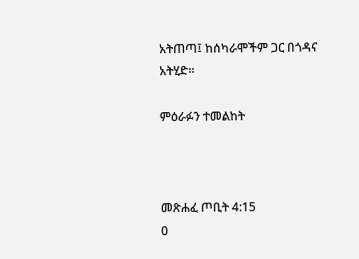አትጠጣ፤ ከሰካራሞችም ጋር በጎዳና አትሂድ።

ምዕራፉን ተመልከት



መጽሐፈ ጦቢት 4:15
0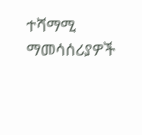ተሻማሚ ማመሳሰሪያዎች